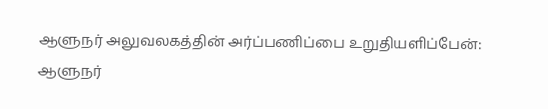ஆளுநர் அலுவலகத்தின் அர்ப்பணிப்பை உறுதியளிப்பேன்: ஆளுநர்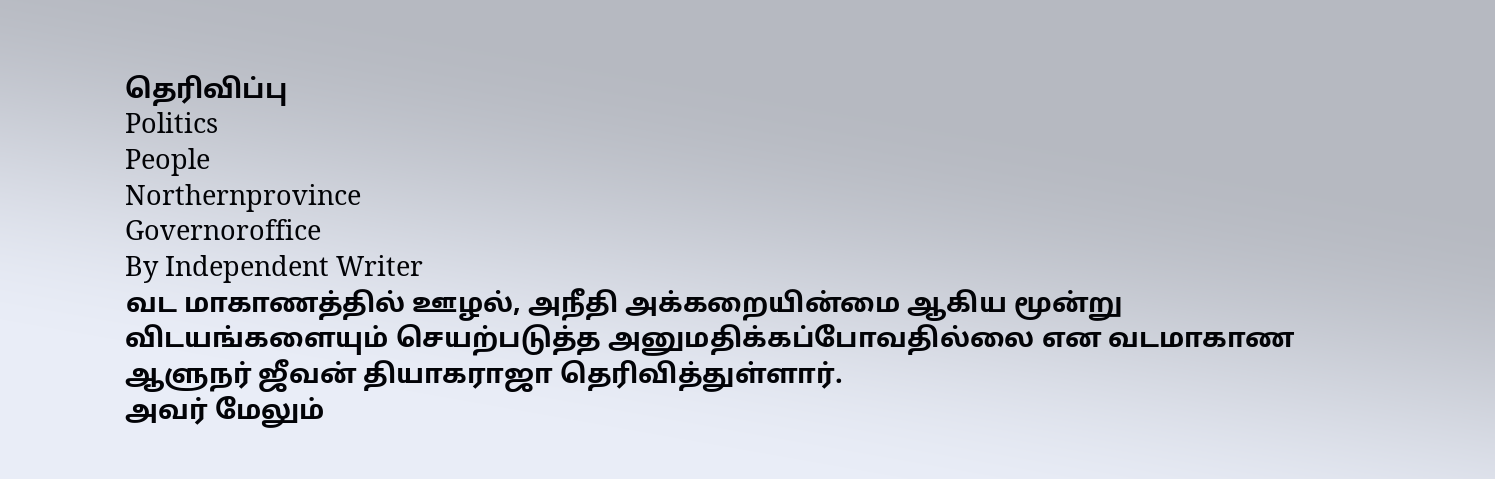தெரிவிப்பு
Politics
People
Northernprovince
Governoroffice
By Independent Writer
வட மாகாணத்தில் ஊழல், அநீதி அக்கறையின்மை ஆகிய மூன்று விடயங்களையும் செயற்படுத்த அனுமதிக்கப்போவதில்லை என வடமாகாண ஆளுநர் ஜீவன் தியாகராஜா தெரிவித்துள்ளார்.
அவர் மேலும்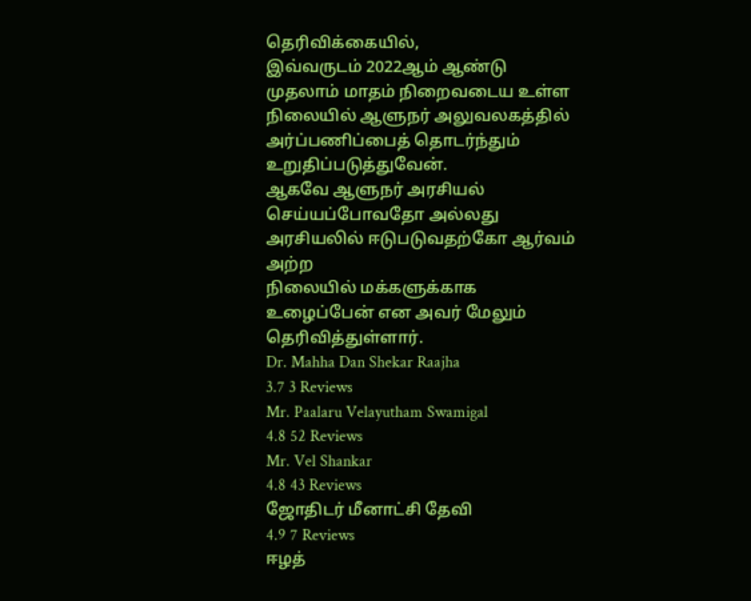தெரிவிக்கையில்,
இவ்வருடம் 2022ஆம் ஆண்டு முதலாம் மாதம் நிறைவடைய உள்ள நிலையில் ஆளுநர் அலுவலகத்தில் அர்ப்பணிப்பைத் தொடர்ந்தும் உறுதிப்படுத்துவேன்.
ஆகவே ஆளுநர் அரசியல் செய்யப்போவதோ அல்லது அரசியலில் ஈடுபடுவதற்கோ ஆர்வம் அற்ற
நிலையில் மக்களுக்காக உழைப்பேன் என அவர் மேலும் தெரிவித்துள்ளார்.
Dr. Mahha Dan Shekar Raajha
3.7 3 Reviews
Mr. Paalaru Velayutham Swamigal
4.8 52 Reviews
Mr. Vel Shankar
4.8 43 Reviews
ஜோதிடர் மீனாட்சி தேவி
4.9 7 Reviews
ஈழத்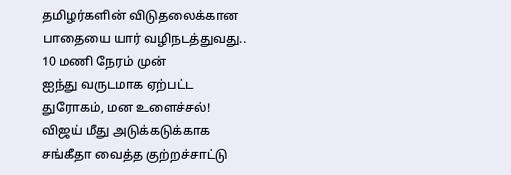தமிழர்களின் விடுதலைக்கான பாதையை யார் வழிநடத்துவது.. 10 மணி நேரம் முன்
ஐந்து வருடமாக ஏற்பட்ட துரோகம், மன உளைச்சல்! விஜய் மீது அடுக்கடுக்காக சங்கீதா வைத்த குற்றச்சாட்டு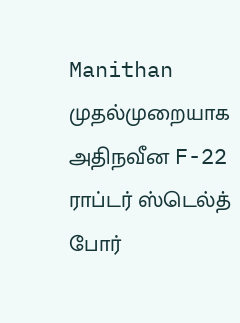Manithan
முதல்முறையாக அதிநவீன F-22 ராப்டர் ஸ்டெல்த் போர்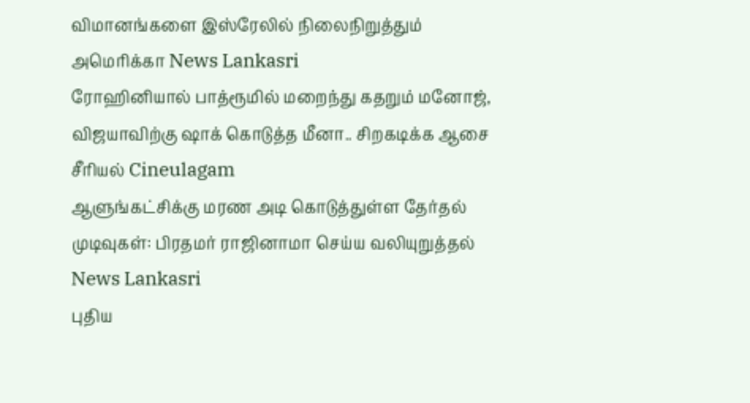விமானங்களை இஸ்ரேலில் நிலைநிறுத்தும் அமெரிக்கா News Lankasri
ரோஹினியால் பாத்ரூமில் மறைந்து கதறும் மனோஜ், விஜயாவிற்கு ஷாக் கொடுத்த மீனா.. சிறகடிக்க ஆசை சீரியல் Cineulagam
ஆளுங்கட்சிக்கு மரண அடி கொடுத்துள்ள தேர்தல் முடிவுகள்: பிரதமர் ராஜினாமா செய்ய வலியுறுத்தல் News Lankasri
புதிய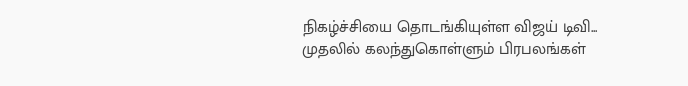நிகழ்ச்சியை தொடங்கியுள்ள விஜய் டிவி... முதலில் கலந்துகொள்ளும் பிரபலங்கள்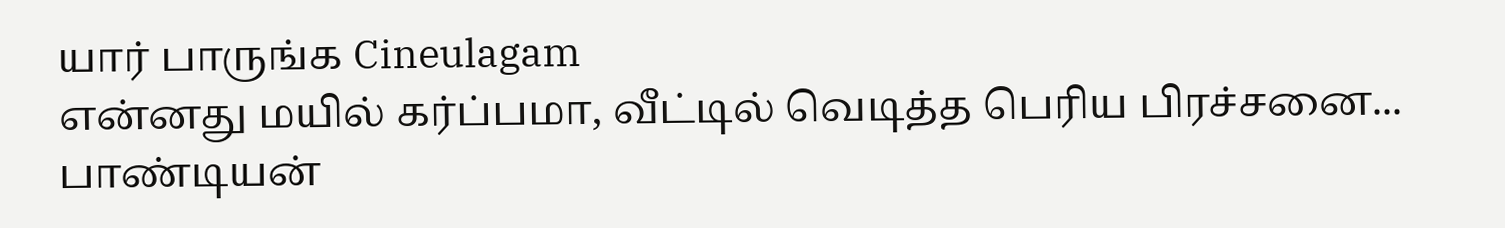யார் பாருங்க Cineulagam
என்னது மயில் கர்ப்பமா, வீட்டில் வெடித்த பெரிய பிரச்சனை... பாண்டியன்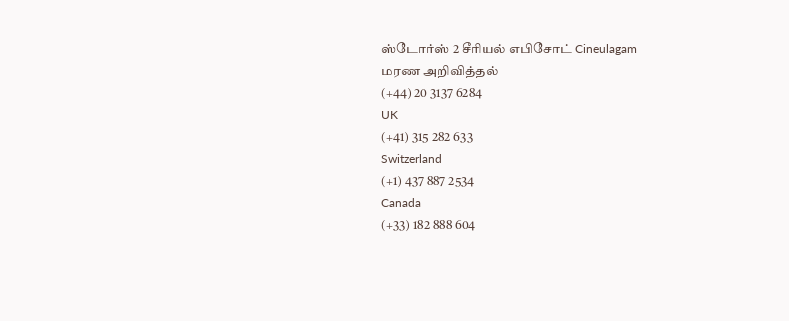ஸ்டோர்ஸ் 2 சீரியல் எபிசோட் Cineulagam
மரண அறிவித்தல்
(+44) 20 3137 6284
UK
(+41) 315 282 633
Switzerland
(+1) 437 887 2534
Canada
(+33) 182 888 604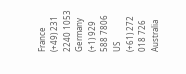France
(+49) 231 2240 1053
Germany
(+1) 929 588 7806
US
(+61) 272 018 726
Australia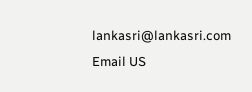lankasri@lankasri.com
Email US